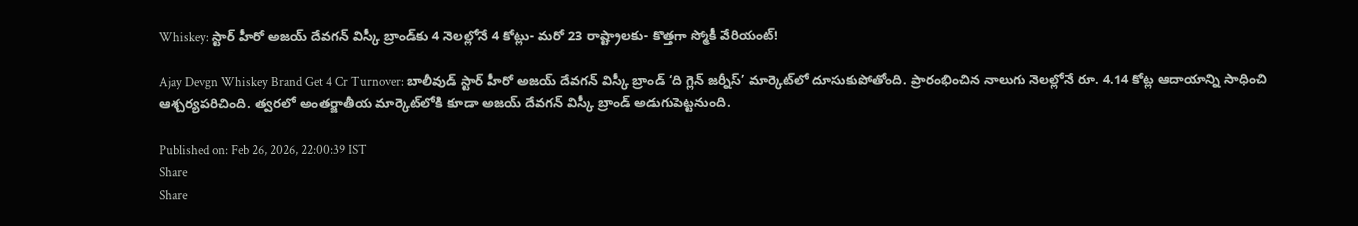Whiskey: స్టార్ హీరో అజయ్ దేవగన్ విస్కీ బ్రాండ్‌కు 4 నెలల్లోనే 4 కోట్లు- మరో 23 రాష్ట్రాలకు- కొత్తగా స్మోకీ వేరియంట్!

Ajay Devgn Whiskey Brand Get 4 Cr Turnover: బాలీవుడ్ స్టార్ హీరో అజయ్ దేవగన్ విస్కీ బ్రాండ్ ‘ది గ్లెన్ జర్నీస్’ మార్కెట్‌లో దూసుకుపోతోంది. ప్రారంభించిన నాలుగు నెలల్లోనే రూ. 4.14 కోట్ల ఆదాయాన్ని సాధించి ఆశ్చర్యపరిచింది. త్వరలో అంతర్జాతీయ మార్కెట్‌లోకి కూడా అజయ్ దేవగన్ విస్కీ బ్రాండ్ అడుగుపెట్టనుంది.

Published on: Feb 26, 2026, 22:00:39 IST
Share
Share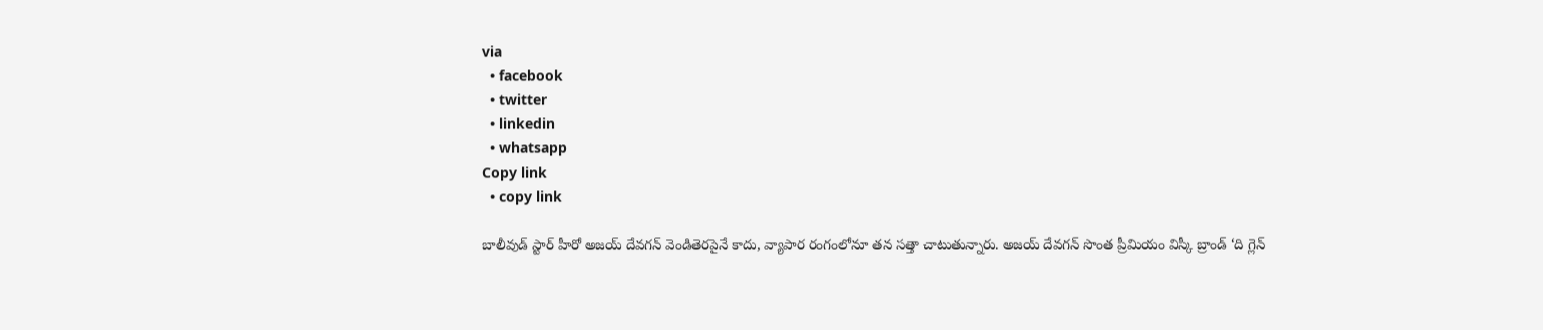via
  • facebook
  • twitter
  • linkedin
  • whatsapp
Copy link
  • copy link

బాలీవుడ్ స్టార్ హీరో అజయ్ దేవగన్ వెండితెరపైనే కాదు, వ్యాపార రంగంలోనూ తన సత్తా చాటుతున్నారు. అజయ్ దేవగన్ సొంత ప్రీమియం విస్కీ బ్రాండ్ ‘ది గ్లెన్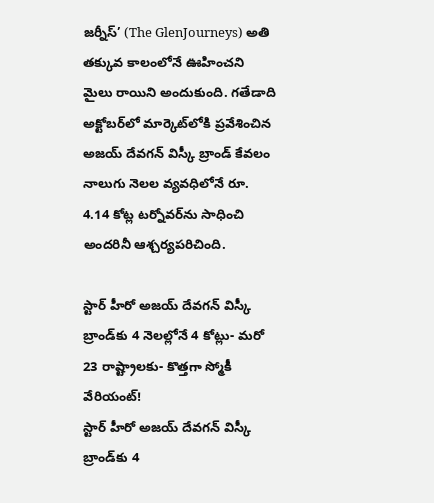జర్నీస్’ (The GlenJourneys) అతి తక్కువ కాలంలోనే ఊహించని మైలు రాయిని అందుకుంది. గతేడాది అక్టోబర్‌లో మార్కెట్‌లోకి ప్రవేశించిన అజయ్ దేవగన్ విస్కీ బ్రాండ్ కేవలం నాలుగు నెలల వ్యవధిలోనే రూ. 4.14 కోట్ల టర్నోవర్‌ను సాధించి అందరినీ ఆశ్చర్యపరిచింది.

స్టార్ హీరో అజయ్ దేవగన్ విస్కీ బ్రాండ్‌కు 4 నెలల్లోనే 4 కోట్లు- మరో 23 రాష్ట్రాలకు- కొత్తగా స్మోకీ వేరియంట్!
స్టార్ హీరో అజయ్ దేవగన్ విస్కీ బ్రాండ్‌కు 4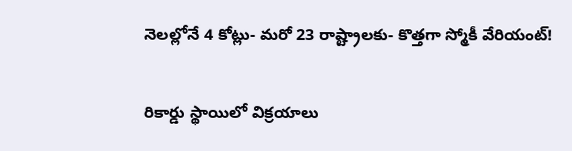నెలల్లోనే 4 కోట్లు- మరో 23 రాష్ట్రాలకు- కొత్తగా స్మోకీ వేరియంట్!

రికార్డు స్థాయిలో విక్రయాలు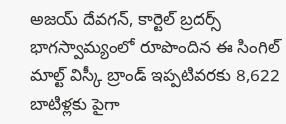అజయ్ దేవగన్, కార్టెల్ బ్రదర్స్ భాగస్వామ్యంలో రూపొందిన ఈ సింగిల్ మాల్ట్ విస్కీ బ్రాండ్ ఇప్పటివరకు 8,622 బాటిళ్లకు పైగా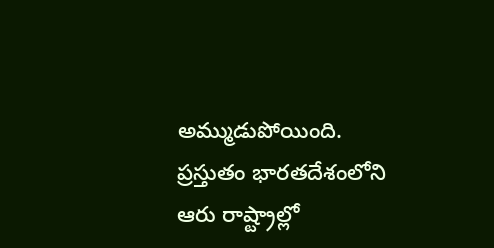అమ్ముడుపోయింది. ప్రస్తుతం భారతదేశంలోని ఆరు రాష్ట్రాల్లో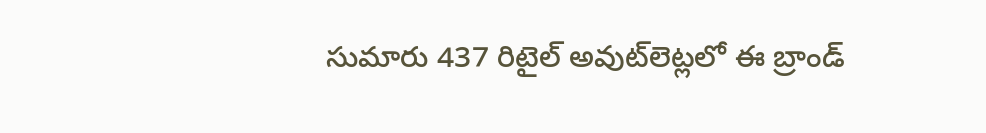సుమారు 437 రిటైల్ అవుట్‌లెట్లలో ఈ బ్రాండ్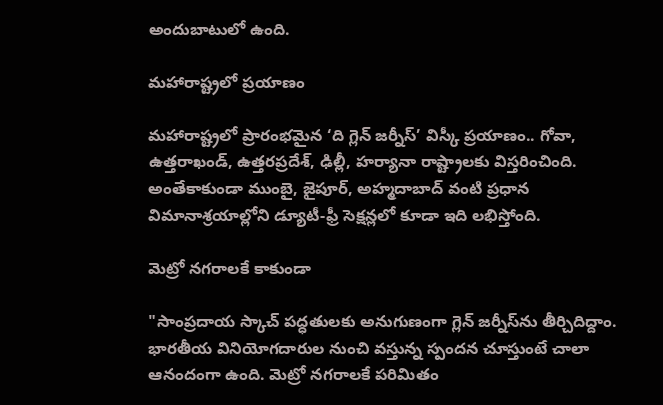అందుబాటులో ఉంది.

మహారాష్ట్రలో ప్రయాణం

మహారాష్ట్రలో ప్రారంభమైన ‘ది గ్లెన్ జర్నీస్’ విస్కీ ప్రయాణం.. గోవా, ఉత్తరాఖండ్, ఉత్తరప్రదేశ్, ఢిల్లీ, హర్యానా రాష్ట్రాలకు విస్తరించింది. అంతేకాకుండా ముంబై, జైపూర్, అహ్మదాబాద్ వంటి ప్రధాన విమానాశ్రయాల్లోని డ్యూటీ-ఫ్రీ సెక్షన్లలో కూడా ఇది లభిస్తోంది.

మెట్రో నగరాలకే కాకుండా

"సాంప్రదాయ స్కాచ్ పద్ధతులకు అనుగుణంగా గ్లెన్ జర్నీస్‌ను తీర్చిదిద్దాం. భారతీయ వినియోగదారుల నుంచి వస్తున్న స్పందన చూస్తుంటే చాలా ఆనందంగా ఉంది. మెట్రో నగరాలకే పరిమితం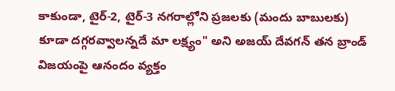కాకుండా, టైర్-2, టైర్-3 నగరాల్లోని ప్రజలకు (మందు బాబులకు) కూడా దగ్గరవ్వాలన్నదే మా లక్ష్యం" అని అజయ్ దేవగన్ తన బ్రాండ్ విజయంపై ఆనందం వ్యక్తం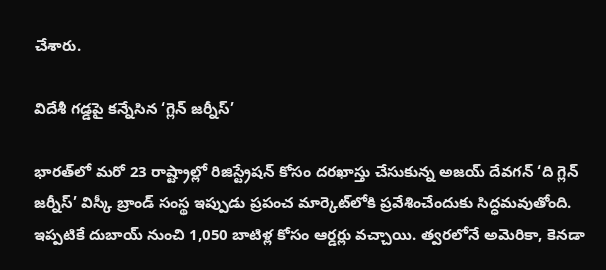చేశారు.

విదేశీ గడ్డపై కన్నేసిన ‘గ్లెన్ జర్నీస్’

భారత్‌లో మరో 23 రాష్ట్రాల్లో రిజిస్ట్రేషన్ కోసం దరఖాస్తు చేసుకున్న అజయ్ దేవగన్ ‘ది గ్లెన్ జర్నీస్’ విస్కీ బ్రాండ్ సంస్థ ఇప్పుడు ప్రపంచ మార్కెట్‌లోకి ప్రవేశించేందుకు సిద్ధమవుతోంది. ఇప్పటికే దుబాయ్ నుంచి 1,050 బాటిళ్ల కోసం ఆర్డర్లు వచ్చాయి. త్వరలోనే అమెరికా, కెనడా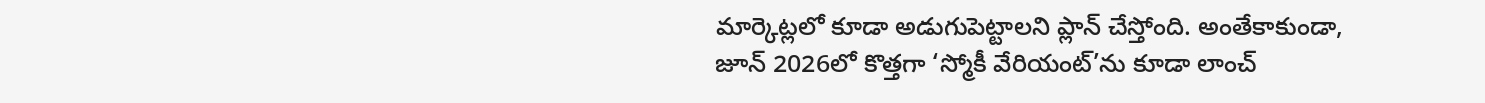మార్కెట్లలో కూడా అడుగుపెట్టాలని ప్లాన్ చేస్తోంది. అంతేకాకుండా, జూన్ 2026లో కొత్తగా ‘స్మోకీ వేరియంట్’ను కూడా లాంచ్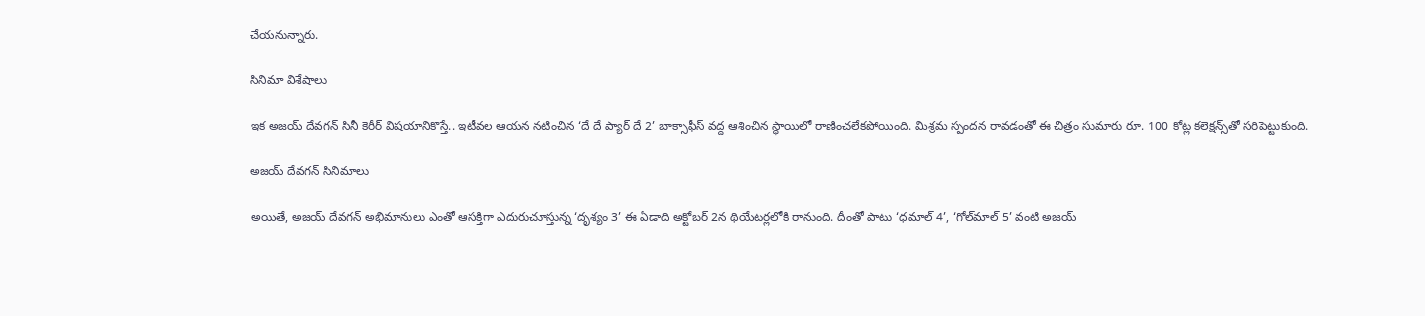చేయనున్నారు.

సినిమా విశేషాలు

ఇక అజయ్ దేవగన్ సినీ కెరీర్ విషయానికొస్తే.. ఇటీవల ఆయన నటించిన ‘దే దే ప్యార్ దే 2’ బాక్సాఫీస్ వద్ద ఆశించిన స్థాయిలో రాణించలేకపోయింది. మిశ్రమ స్పందన రావడంతో ఈ చిత్రం సుమారు రూ. 100 కోట్ల కలెక్షన్స్‌తో సరిపెట్టుకుంది.

అజయ్ దేవగన్ సినిమాలు

అయితే, అజయ్ దేవగన్ అభిమానులు ఎంతో ఆసక్తిగా ఎదురుచూస్తున్న ‘దృశ్యం 3’ ఈ ఏడాది అక్టోబర్ 2న థియేటర్లలోకి రానుంది. దీంతో పాటు ‘ధమాల్ 4’, ‘గోల్‍‌మాల్ 5’ వంటి అజయ్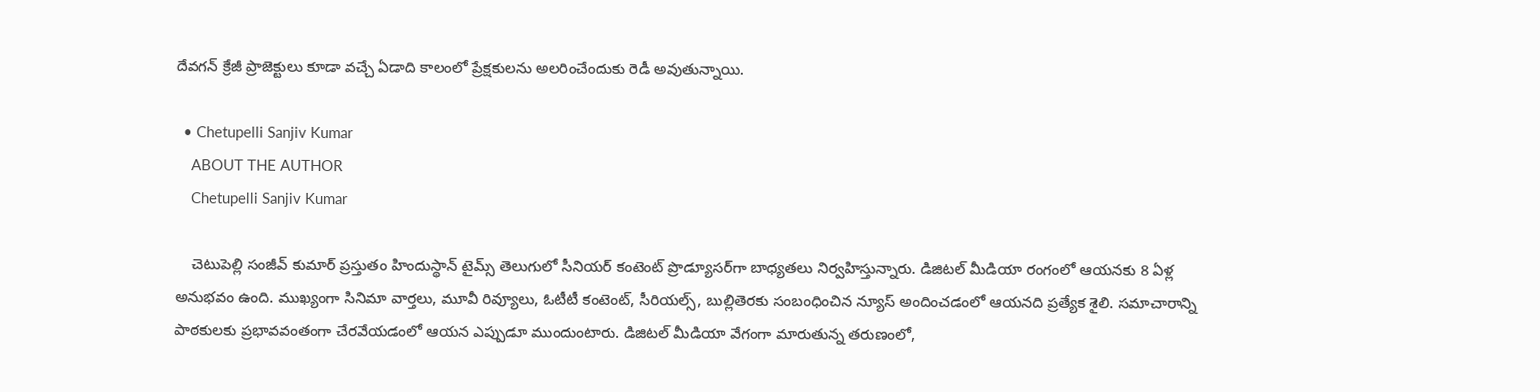దేవగన్ క్రేజీ ప్రాజెక్టులు కూడా వచ్చే ఏడాది కాలంలో ప్రేక్షకులను అలరించేందుకు రెడీ అవుతున్నాయి.

  • Chetupelli Sanjiv Kumar
    ABOUT THE AUTHOR
    Chetupelli Sanjiv Kumar

    చెటుపెల్లి సంజీవ్ కుమార్ ప్రస్తుతం హిందుస్థాన్ టైమ్స్ తెలుగులో సీనియర్ కంటెంట్ ప్రొడ్యూసర్‌గా బాధ్యతలు నిర్వహిస్తున్నారు. డిజిటల్ మీడియా రంగంలో ఆయనకు 8 ఏళ్ల అనుభవం ఉంది. ముఖ్యంగా సినిమా వార్తలు, మూవీ రివ్యూలు, ఓటీటీ కంటెంట్, సీరియల్స్, బుల్లితెరకు సంబంధించిన న్యూస్ అందించడంలో ఆయనది ప్రత్యేక శైలి. సమాచారాన్ని పాఠకులకు ప్రభావవంతంగా చేరవేయడంలో ఆయన ఎప్పుడూ ముందుంటారు. డిజిటల్ మీడియా వేగంగా మారుతున్న తరుణంలో,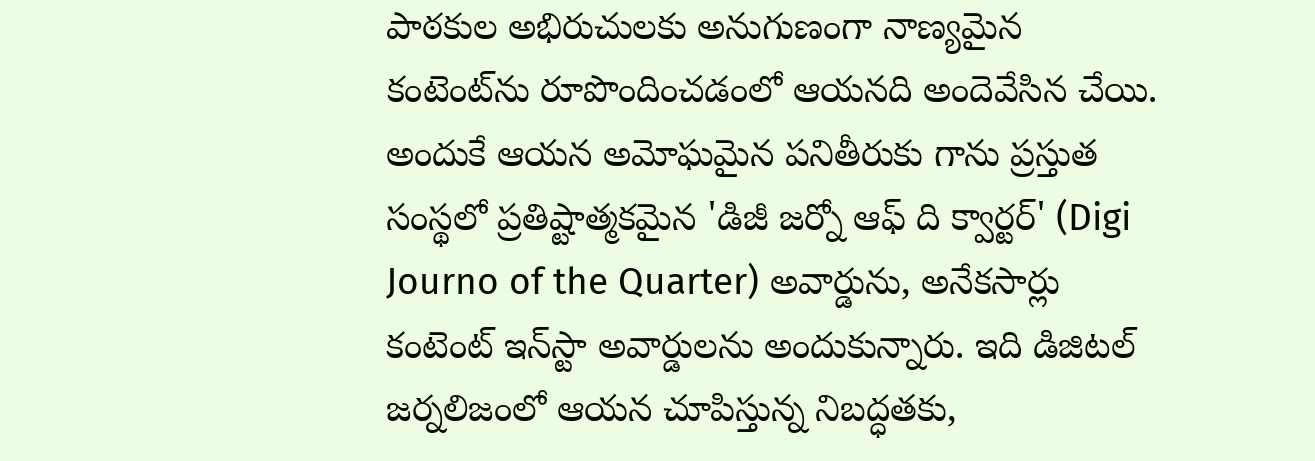పాఠకుల అభిరుచులకు అనుగుణంగా నాణ్యమైన కంటెంట్‌ను రూపొందించడంలో ఆయనది అందెవేసిన చేయి. అందుకే ఆయన అమోఘమైన పనితీరుకు గాను ప్రస్తుత సంస్థలో ప్రతిష్టాత్మకమైన 'డిజీ జర్నో ఆఫ్ ది క్వార్టర్' (Digi Journo of the Quarter) అవార్డును, అనేకసార్లు కంటెంట్ ఇన్‌స్టా అవార్డులను అందుకున్నారు. ఇది డిజిటల్ జర్నలిజంలో ఆయన చూపిస్తున్న నిబద్ధతకు,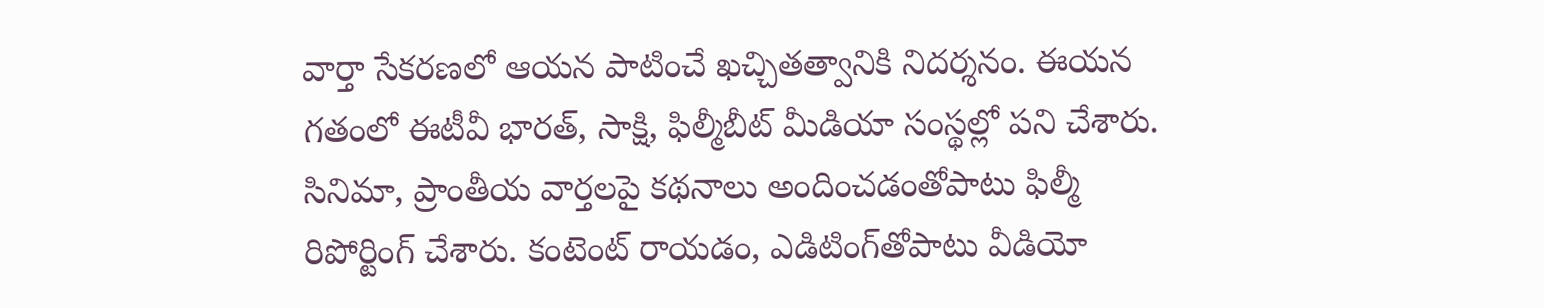వార్తా సేకరణలో ఆయన పాటించే ఖచ్చితత్వానికి నిదర్శనం. ఈయన గతంలో ఈటీవీ భారత్, సాక్షి, ఫిల్మీబీట్ మీడియా సంస్థల్లో పని చేశారు. సినిమా, ప్రాంతీయ వార్తలపై కథనాలు అందించడంతోపాటు ఫిల్మీ రిపోర్టింగ్ చేశారు. కంటెంట్ రాయడం, ఎడిటింగ్‌తోపాటు వీడియో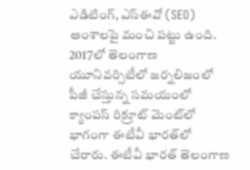ఎడిటింగ్, ఎస్‌ఈవో (SEO) అంశాలపై మంచి పట్టు ఉంది. 2017లో తెలంగాణ యూనివర్సిటీలో జర్నలిజంలో పీజీ చేస్తున్న సమయంలో క్యాంపస్ రిక్రూట్ మెంట్‌లో భాగంగా ఈటీవీ భారత్‌లో చేరారు. ఈటీవీ భారత్ తెలంగాణ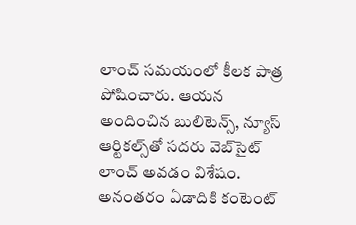లాంచ్ సమయంలో కీలక పాత్ర పోషించారు. ఆయన అందించిన బులిటెన్స్, న్యూస్ ఆర్టికల్స్‌తో సదరు వెబ్‌సైట్ లాంచ్ అవడం విశేషం. అనంతరం ఏడాదికి కంటెంట్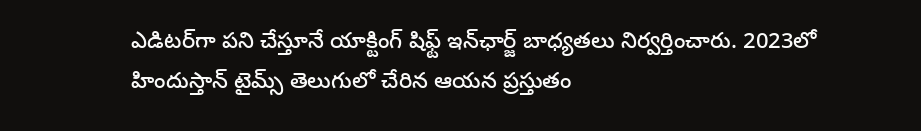ఎడిటర్‌గా పని చేస్తూనే యాక్టింగ్ షిఫ్ట్ ఇన్‌ఛార్జ్ బాధ్యతలు నిర్వర్తించారు. 2023లో హిందుస్తాన్ టైమ్స్ తెలుగులో చేరిన ఆయన ప్రస్తుతం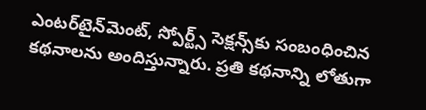ఎంటర్‌టైన్‌మెంట్, స్పోర్ట్స్ సెక్షన్స్‌కు సంబంధించిన కథనాలను అందిస్తున్నారు. ప్రతి కథనాన్ని లోతుగా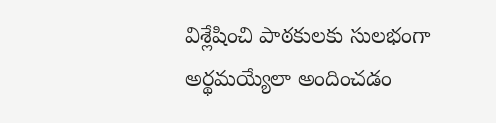విశ్లేషించి పాఠకులకు సులభంగా అర్థమయ్యేలా అందించడం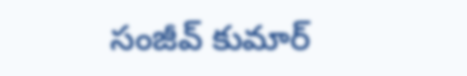సంజీవ్ కుమార్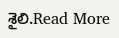శైలి.Read More